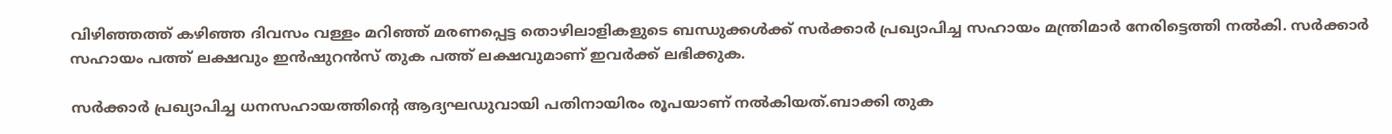വിഴിഞ്ഞത്ത് കഴിഞ്ഞ ദിവസം വള്ളം മറിഞ്ഞ് മരണപ്പെട്ട തൊഴിലാളികളുടെ ബന്ധുക്കള്‍ക്ക് സര്‍ക്കാര്‍ പ്രഖ്യാപിച്ച സഹായം മന്ത്രിമാര്‍ നേരിട്ടെത്തി നല്‍കി. സര്‍ക്കാര്‍ സഹായം പത്ത് ലക്ഷവും ഇന്‍ഷുറന്‍സ് തുക പത്ത് ലക്ഷവുമാണ് ഇവര്‍ക്ക് ലഭിക്കുക.

സര്‍ക്കാര്‍ പ്രഖ്യാപിച്ച ധനസഹായത്തിന്റെ ആദ്യഘഡുവായി പതിനായിരം രൂപയാണ് നല്‍കിയത്.ബാക്കി തുക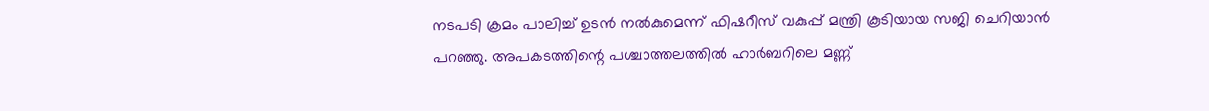നടപടി ക്രമം പാലിച്ച്‌ ഉടന്‍ നല്‍കുമെന്ന് ഫിഷറീസ് വകുപ്പ് മന്ത്രി കൂടിയായ സജി ചെറിയാന്‍ പറഞ്ഞു. അപകടത്തിന്റെ പശ്ചാത്തലത്തിൽ ഹാർബറിലെ മണ്ണ്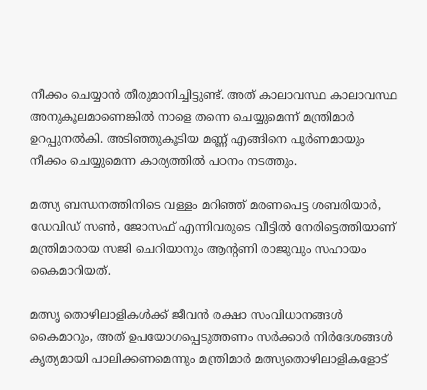നീക്കം ചെയ്യാൻ തീരുമാനിച്ചിട്ടുണ്ട്. അത് കാലാവസ്ഥ കാലാവസ്ഥ അനുകൂലമാണെങ്കിൽ നാളെ തന്നെ ചെയ്യുമെന്ന് മന്ത്രിമാർ ഉറപ്പുനൽകി. അടിഞ്ഞുകൂടിയ മണ്ണ് എങ്ങിനെ പൂർണമായും നീക്കം ചെയ്യുമെന്ന കാര്യത്തിൽ പഠനം നടത്തും.

മത്സ്യ ബന്ധനത്തിനിടെ വള്ളം മറിഞ്ഞ് മരണപെട്ട ശബരിയാര്‍, ഡേവിഡ് സണ്‍, ജോസഫ് എന്നിവരുടെ വീട്ടില്‍ നേരിട്ടെത്തിയാണ് മന്ത്രിമാരായ സജി ചെറിയാനും ആന്റണി രാജുവും സഹായം കൈമാറിയത്.

മത്സൃ തൊഴിലാളികള്‍ക്ക് ജീവന്‍ രക്ഷാ സംവിധാനങ്ങള്‍ കൈമാറും, അത് ഉപയോഗപ്പെടുത്തണം സര്‍ക്കാര്‍ നിര്‍ദേശങ്ങള്‍ കൃത്യമായി പാലിക്കണമെന്നും മന്ത്രിമാര്‍ മത്സ്യതൊഴിലാളികളോട്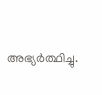അഭ്യര്‍ത്ഥിച്ചു.